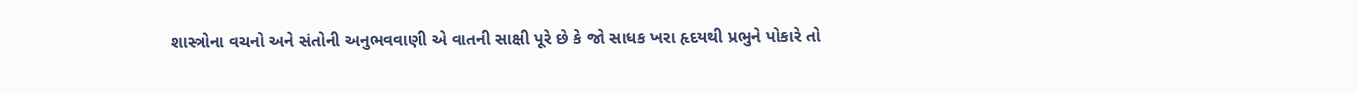શાસ્ત્રોના વચનો અને સંતોની અનુભવવાણી એ વાતની સાક્ષી પૂરે છે કે જો સાધક ખરા હૃદયથી પ્રભુને પોકારે તો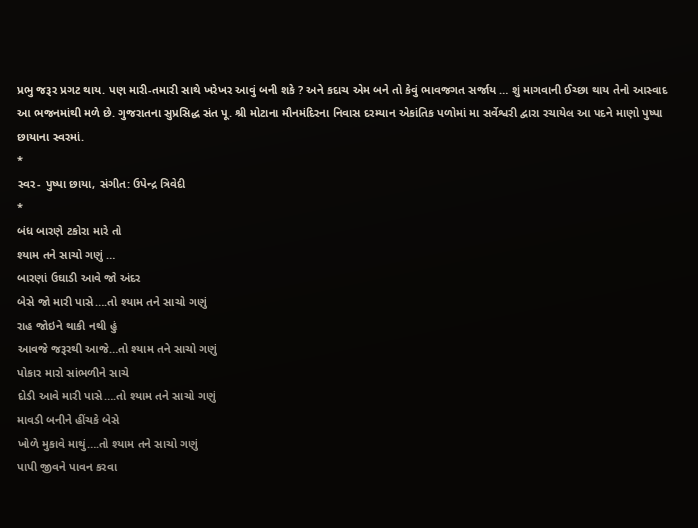પ્રભુ જરૂર પ્રગટ થાય. પણ મારી-તમારી સાથે ખરેખર આવું બની શકે ? અને કદાચ એમ બને તો કેવું ભાવજગત સર્જાય … શું માગવાની ઈચ્છા થાય તેનો આસ્વાદ આ ભજનમાંથી મળે છે. ગુજરાતના સુપ્રસિદ્ધ સંત પૂ. શ્રી મોટાના મૌનમંદિરના નિવાસ દરમ્યાન એકાંતિક પળોમાં મા સર્વેશ્વરી દ્વારા રચાયેલ આ પદને માણો પુષ્પા છાયાના સ્વરમાં.
*
સ્વર- પુષ્પા છાયા, સંગીત: ઉપેન્દ્ર ત્રિવેદી
*
બંધ બારણે ટકોરા મારે તો
શ્યામ તને સાચો ગણું …
બારણાં ઉઘાડી આવે જો અંદર
બેસે જો મારી પાસે….તો શ્યામ તને સાચો ગણું
રાહ જોઇને થાકી નથી હું
આવજે જરૂરથી આજે…તો શ્યામ તને સાચો ગણું
પોકાર મારો સાંભળીને સાચે
દોડી આવે મારી પાસે….તો શ્યામ તને સાચો ગણું
માવડી બનીને હીંચકે બેસે
ખોળે મુકાવે માથું….તો શ્યામ તને સાચો ગણું
પાપી જીવને પાવન કરવા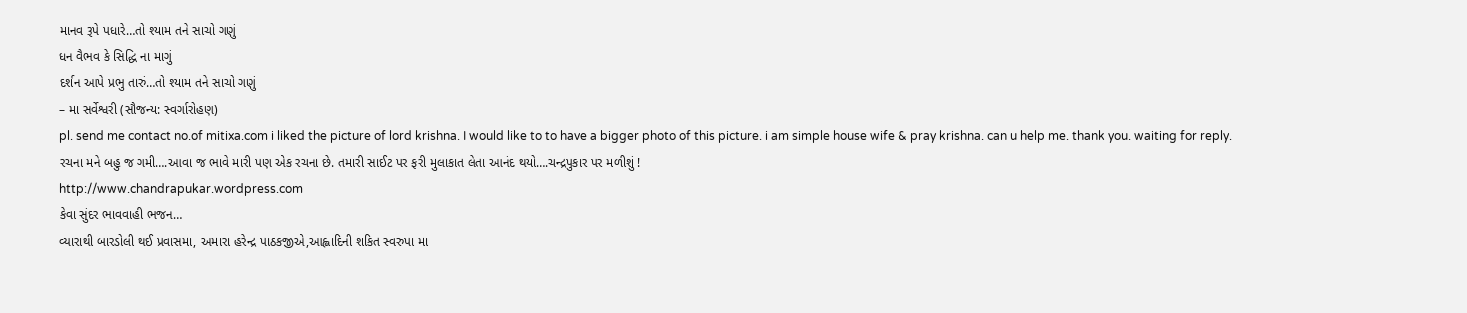માનવ રૂપે પધારે…તો શ્યામ તને સાચો ગણું
ધન વૈભવ કે સિદ્ધિ ના માગું
દર્શન આપે પ્રભુ તારું…તો શ્યામ તને સાચો ગણું
– મા સર્વેશ્વરી (સૌજન્ય: સ્વર્ગારોહણ)
pl. send me contact no.of mitixa.com i liked the picture of lord krishna. I would like to to have a bigger photo of this picture. i am simple house wife & pray krishna. can u help me. thank you. waiting for reply.
રચના મને બહુ જ ગમી….આવા જ ભાવે મારી પણ એક રચના છે. તમારી સાઈટ પર ફરી મુલાકાત લેતા આનંદ થયો….ચન્દ્રપુકાર પર મળીશું !
http://www.chandrapukar.wordpress.com
કેવા સુંદર ભાવવાહી ભજન…
વ્યારાથી બારડોલી થઈ પ્રવાસમા, અમારા હરેન્દ્ર પાઠકજીએ,આહ્લાદિની શકિત સ્વરુપા મા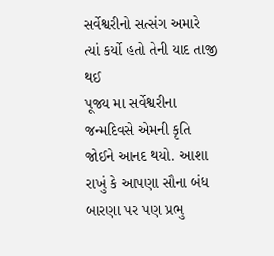સર્વેશ્વરીનો સત્સંગ અમારે ત્યાં કર્યો હતો તેની યાદ તાજી થઈ
પૂજ્ય મા સર્વેશ્વરીના જન્મદિવસે એમની કૃતિ જોઈને આનદ થયો. આશા રાખું કે આપણા સૌના બંધ બારણા પર પણ પ્રભુ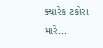ક્યારેક ટકોરા મારે…